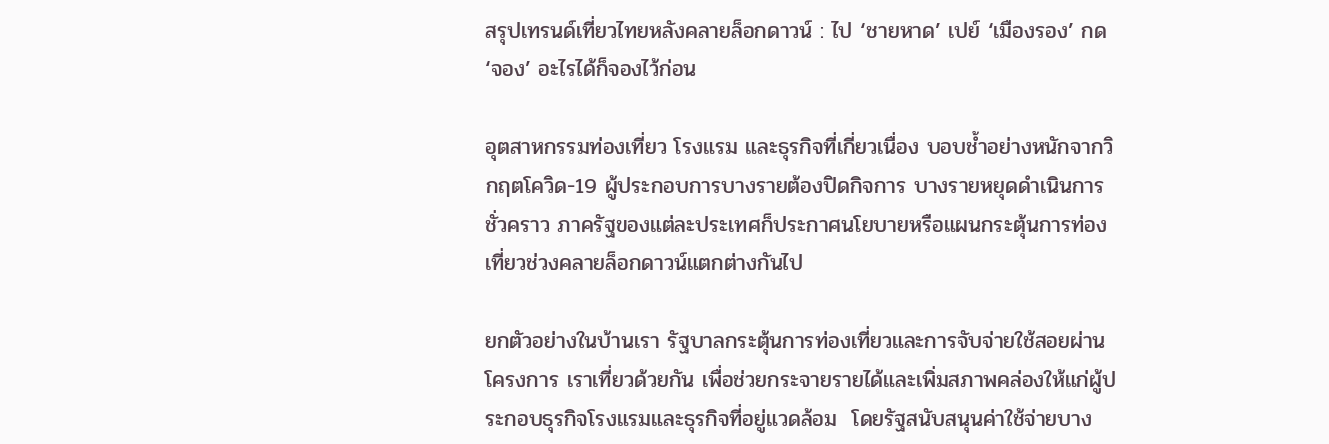สรุปเทรนด์เที่ยวไทยหลังคลายล็อกดาวน์ : ไป ‘ชายหาด’ เปย์ ‘เมืองรอง’ กด ‘จอง’ อะไรได้ก็จองไว้ก่อน

อุตสาหกรรมท่องเที่ยว โรงแรม และธุรกิจที่เกี่ยวเนื่อง บอบช้ำอย่างหนักจากวิกฤตโควิด-19 ผู้ประกอบการบางรายต้องปิดกิจการ บางรายหยุดดำเนินการชั่วคราว ภาครัฐของแต่ละประเทศก็ประกาศนโยบายหรือแผนกระตุ้นการท่องเที่ยวช่วงคลายล็อกดาวน์แตกต่างกันไป

ยกตัวอย่างในบ้านเรา รัฐบาลกระตุ้นการท่องเที่ยวและการจับจ่ายใช้สอยผ่านโครงการ เราเที่ยวด้วยกัน เพื่อช่วยกระจายรายได้และเพิ่มสภาพคล่องให้แก่ผู้ประกอบธุรกิจโรงแรมและธุรกิจที่อยู่แวดล้อม  โดยรัฐสนับสนุนค่าใช้จ่ายบาง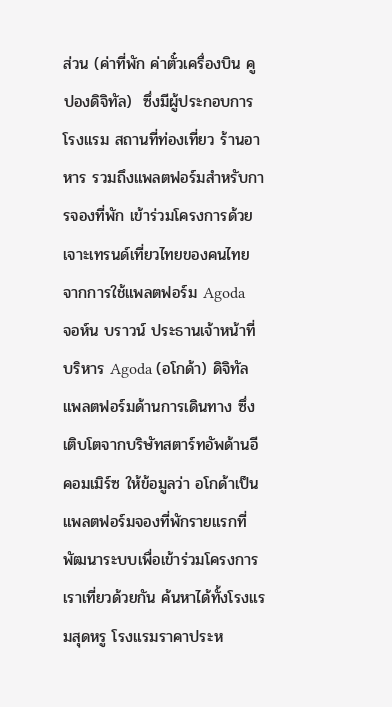ส่วน (ค่าที่พัก ค่าตั๋วเครื่องบิน คูปองดิจิทัล)  ซึ่งมีผู้ประกอบการโรงแรม สถานที่ท่องเที่ยว ร้านอาหาร รวมถึงแพลตฟอร์มสำหรับการจองที่พัก เข้าร่วมโครงการด้วย
เจาะเทรนด์เที่ยวไทยของคนไทย จากการใช้แพลตฟอร์ม Agoda
จอห์น บราวน์ ประธานเจ้าหน้าที่บริหาร Agoda (อโกด้า) ดิจิทัลแพลตฟอร์มด้านการเดินทาง ซึ่งเติบโตจากบริษัทสตาร์ทอัพด้านอีคอมเมิร์ซ ให้ข้อมูลว่า อโกด้าเป็นแพลตฟอร์มจองที่พักรายแรกที่พัฒนาระบบเพื่อเข้าร่วมโครงการ เราเที่ยวด้วยกัน ค้นหาได้ทั้งโรงแรมสุดหรู โรงแรมราคาประห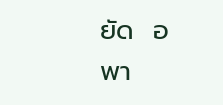ยัด  อพา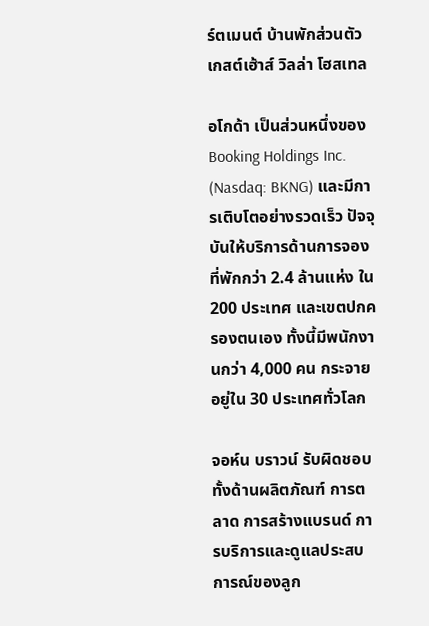ร์ตเมนต์ บ้านพักส่วนตัว เกสต์เฮ้าส์ วิลล่า โฮสเทล

อโกด้า เป็นส่วนหนึ่งของ Booking Holdings Inc. (Nasdaq: BKNG) และมีการเติบโตอย่างรวดเร็ว ปัจจุบันให้บริการด้านการจองที่พักกว่า 2.4 ล้านแห่ง ใน 200 ประเทศ และเขตปกครองตนเอง ทั้งนี้มีพนักงานกว่า 4,000 คน กระจายอยู่ใน 30 ประเทศทั่วโลก

จอห์น บราวน์ รับผิดชอบทั้งด้านผลิตภัณฑ์ การตลาด การสร้างแบรนด์ การบริการและดูแลประสบการณ์ของลูก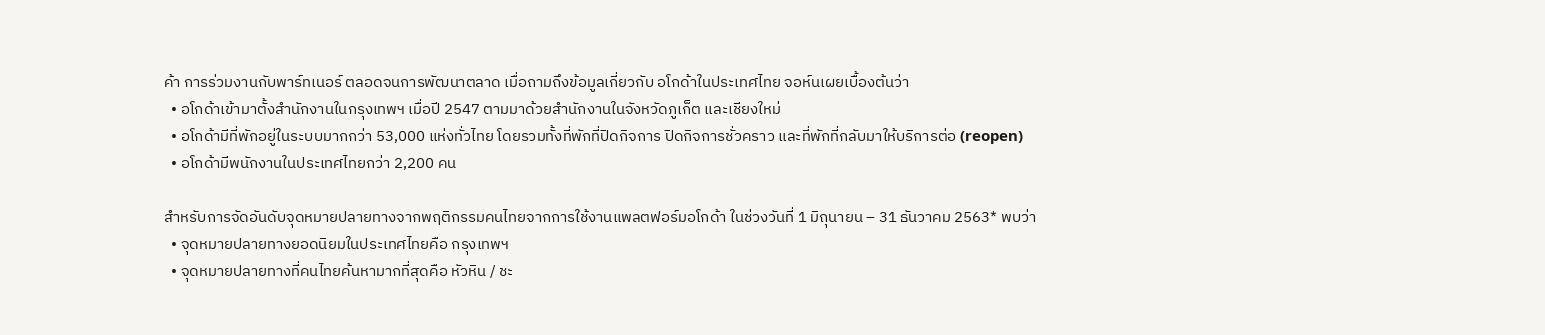ค้า การร่วมงานกับพาร์ทเนอร์ ตลอดจนการพัฒนาตลาด เมื่อถามถึงข้อมูลเกี่ยวกับ อโกด้าในประเทศไทย จอห์นเผยเบื้องต้นว่า
  • อโกด้าเข้ามาตั้งสำนักงานในกรุงเทพฯ เมื่อปี 2547 ตามมาด้วยสำนักงานในจังหวัดภูเก็ต และเชียงใหม่
  • อโกด้ามีที่พักอยู่ในระบบมากกว่า 53,000 แห่งทั่วไทย โดยรวมทั้งที่พักที่ปิดกิจการ ปิดกิจการชั่วคราว และที่พักที่กลับมาให้บริการต่อ (reopen)
  • อโกด้ามีพนักงานในประเทศไทยกว่า 2,200 คน

สำหรับการจัดอันดับจุดหมายปลายทางจากพฤติกรรมคนไทยจากการใช้งานแพลตฟอร์มอโกด้า ในช่วงวันที่ 1 มิถุนายน – 31 ธันวาคม 2563* พบว่า
  • จุดหมายปลายทางยอดนิยมในประเทศไทยคือ กรุงเทพฯ
  • จุดหมายปลายทางที่คนไทยค้นหามากที่สุดคือ หัวหิน / ชะ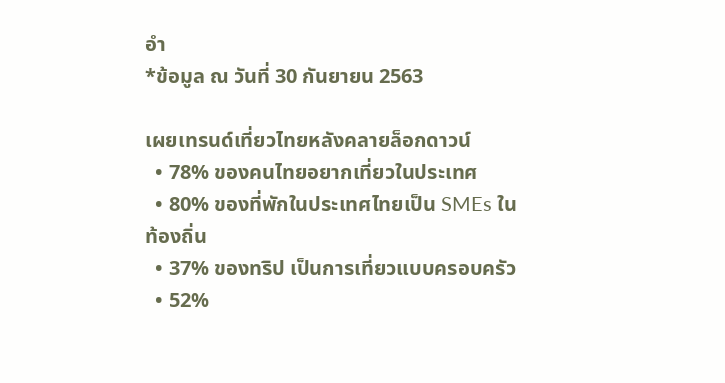อำ
*ข้อมูล ณ วันที่ 30 กันยายน 2563

เผยเทรนด์เที่ยวไทยหลังคลายล็อกดาวน์
  • 78% ของคนไทยอยากเที่ยวในประเทศ
  • 80% ของที่พักในประเทศไทยเป็น SMEs ในท้องถิ่น
  • 37% ของทริป เป็นการเที่ยวแบบครอบครัว
  • 52%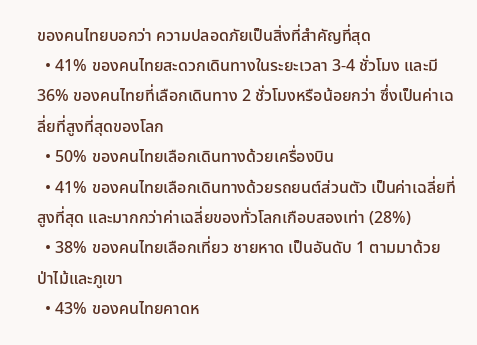ของคนไทยบอกว่า ความปลอดภัยเป็นสิ่งที่สำคัญที่สุด
  • 41% ของคนไทยสะดวกเดินทางในระยะเวลา 3-4 ชั่วโมง และมี 36% ของคนไทยที่เลือกเดินทาง 2 ชั่วโมงหรือน้อยกว่า ซึ่งเป็นค่าเฉลี่ยที่สูงที่สุดของโลก
  • 50% ของคนไทยเลือกเดินทางด้วยเครื่องบิน
  • 41% ของคนไทยเลือกเดินทางด้วยรถยนต์ส่วนตัว เป็นค่าเฉลี่ยที่สูงที่สุด และมากกว่าค่าเฉลี่ยของทั่วโลกเกือบสองเท่า (28%)
  • 38% ของคนไทยเลือกเที่ยว ชายหาด เป็นอันดับ 1 ตามมาด้วย ป่าไม้และภูเขา
  • 43% ของคนไทยคาดห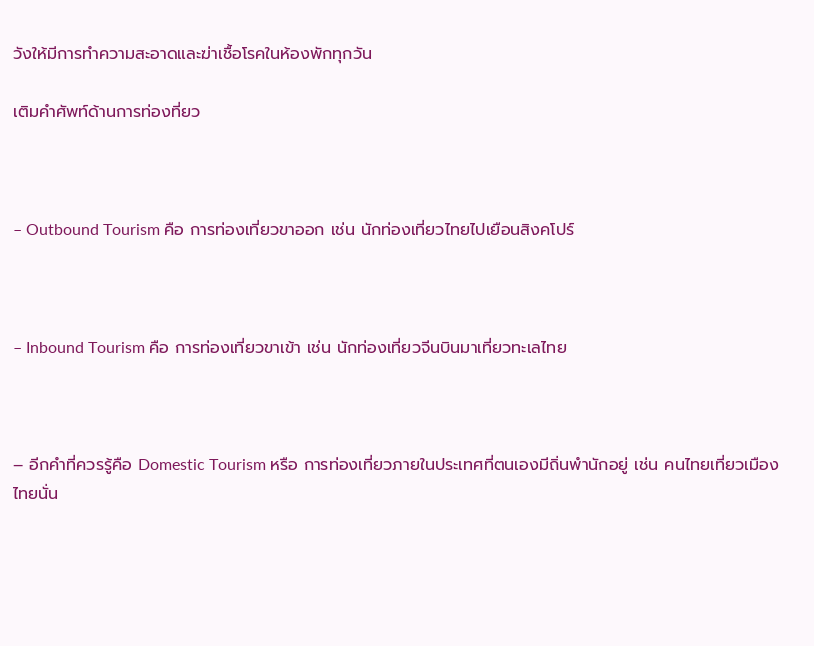วังให้มีการทำความสะอาดและฆ่าเชื้อโรคในห้องพักทุกวัน

เติมคำศัพท์ด้านการท่องที่ยว



– Outbound Tourism คือ การท่องเที่ยวขาออก เช่น นักท่องเที่ยวไทยไปเยือนสิงคโปร์



– Inbound Tourism คือ การท่องเที่ยวขาเข้า เช่น นักท่องเที่ยวจีนบินมาเที่ยวทะเลไทย



– อีกคำที่ควรรู้คือ Domestic Tourism หรือ การท่องเที่ยวภายในประเทศที่ตนเองมีถิ่นพำนักอยู่ เช่น คนไทยเที่ยวเมืองไทยนั่น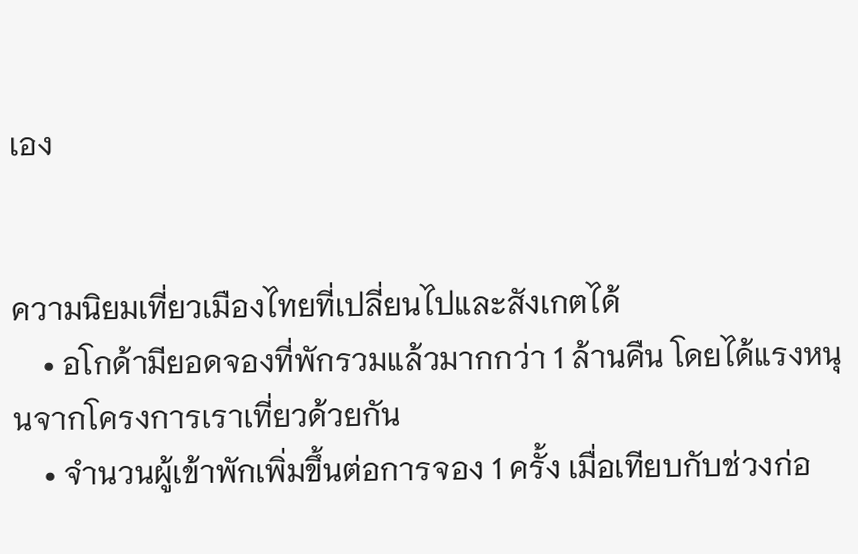เอง


ความนิยมเที่ยวเมืองไทยที่เปลี่ยนไปและสังเกตได้
    • อโกด้ามียอดจองที่พักรวมแล้วมากกว่า 1 ล้านคืน โดยได้แรงหนุนจากโครงการเราเที่ยวด้วยกัน
    • จำนวนผู้เข้าพักเพิ่มขึ้นต่อการจอง 1 ครั้ง เมื่อเทียบกับช่วงก่อ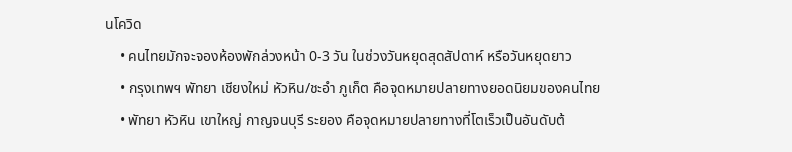นโควิด
    • คนไทยมักจะจองห้องพักล่วงหน้า 0-3 วัน ในช่วงวันหยุดสุดสัปดาห์ หรือวันหยุดยาว
    • กรุงเทพฯ พัทยา เชียงใหม่ หัวหิน/ชะอำ ภูเก็ต คือจุดหมายปลายทางยอดนิยมของคนไทย
    • พัทยา หัวหิน เขาใหญ่ กาญจนบุรี ระยอง คือจุดหมายปลายทางที่โตเร็วเป็นอันดับต้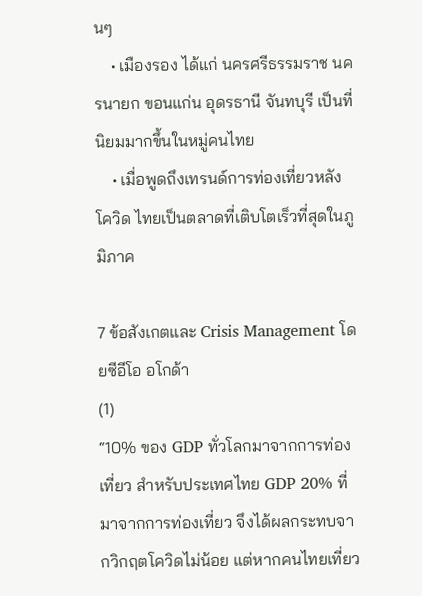นๆ
    • เมืองรอง ได้แก่ นครศรีธรรมราช นครนายก ขอนแก่น อุดรธานี จันทบุรี เป็นที่นิยมมากขึ้นในหมู่คนไทย
    • เมื่อพูดถึงเทรนด์การท่องเที่ยวหลังโควิด ไทยเป็นตลาดที่เติบโตเร็วที่สุดในภูมิภาค

7 ข้อสังเกตและ Crisis Management โดยซีอีโอ อโกด้า
(1)
“10% ของ GDP ทั่วโลกมาจากการท่องเที่ยว สำหรับประเทศไทย GDP 20% ที่มาจากการท่องเที่ยว จึงได้ผลกระทบจากวิกฤตโควิดไม่น้อย แต่หากคนไทยเที่ยว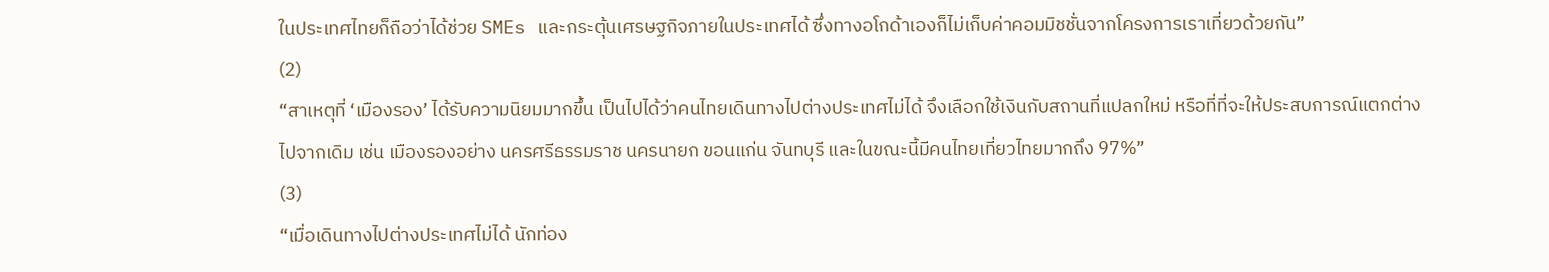ในประเทศไทยก็ถือว่าได้ช่วย SMEs และกระตุ้นเศรษฐกิจภายในประเทศได้ ซึ่งทางอโกด้าเองก็ไม่เก็บค่าคอมมิชชั่นจากโครงการเราเที่ยวด้วยกัน”
(2)
“สาเหตุที่ ‘เมืองรอง’ ได้รับความนิยมมากขึ้น เป็นไปได้ว่าคนไทยเดินทางไปต่างประเทศไม่ได้ จึงเลือกใช้เงินกับสถานที่แปลกใหม่ หรือที่ที่จะให้ประสบการณ์แตกต่างไปจากเดิม เช่น เมืองรองอย่าง นครศรีธรรมราช นครนายก ขอนแก่น จันทบุรี และในขณะนี้มีคนไทยเที่ยวไทยมากถึง 97%”
(3)
“เมื่อเดินทางไปต่างประเทศไม่ได้ นักท่อง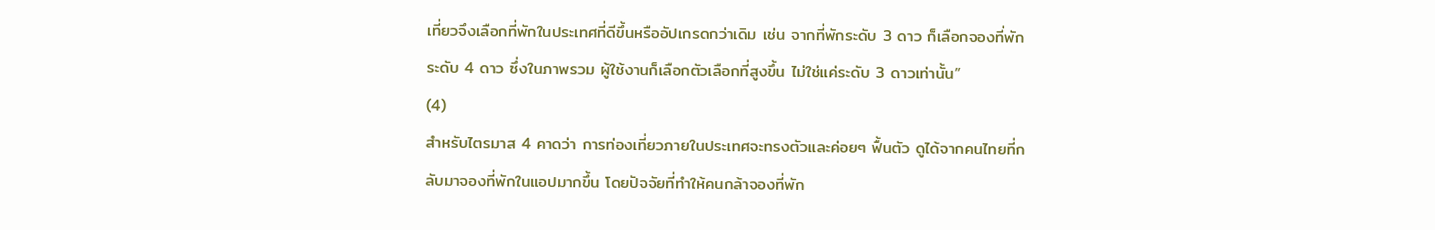เที่ยวจึงเลือกที่พักในประเทศที่ดีขึ้นหรืออัปเกรดกว่าเดิม เช่น จากที่พักระดับ 3 ดาว ก็เลือกจองที่พักระดับ 4 ดาว ซึ่งในภาพรวม ผู้ใช้งานก็เลือกตัวเลือกที่สูงขึ้น ไม่ใช่แค่ระดับ 3 ดาวเท่านั้น”
(4)
สำหรับไตรมาส 4 คาดว่า การท่องเที่ยวภายในประเทศจะทรงตัวและค่อยๆ ฟื้นตัว ดูได้จากคนไทยที่กลับมาจองที่พักในแอปมากขึ้น โดยปัจจัยที่ทำให้คนกล้าจองที่พัก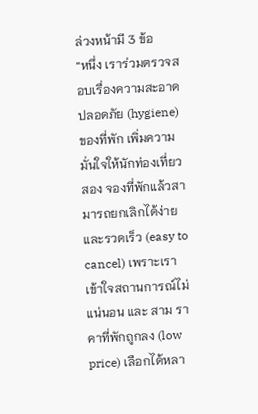ล่วงหน้ามี 3 ข้อ
“หนึ่ง เราร่วมตรวจสอบเรื่องความสะอาดปลอดภัย (hygiene) ของที่พัก เพิ่มความมั่นใจให้นักท่องเที่ยว สอง จองที่พักแล้วสามารถยกเลิกได้ง่ายและรวดเร็ว (easy to cancel) เพราะเราเข้าใจสถานการณ์ไม่แน่นอน และ สาม ราคาที่พักถูกลง (low price) เลือกได้หลา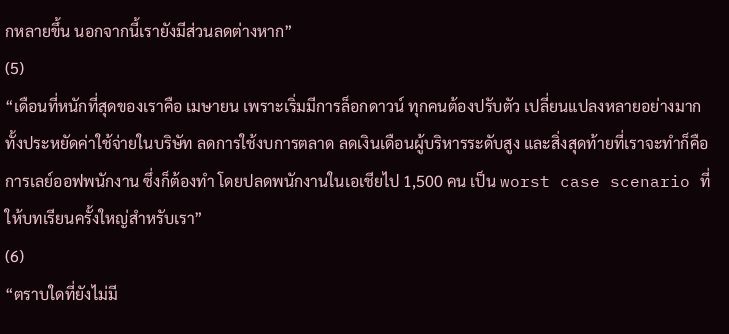กหลายขึ้น นอกจากนี้เรายังมีส่วนลดต่างหาก”
(5)
“เดือนที่หนักที่สุดของเราคือ เมษายน เพราะเริ่มมีการล็อกดาวน์ ทุกคนต้องปรับตัว เปลี่ยนแปลงหลายอย่างมาก ทั้งประหยัดค่าใช้จ่ายในบริษัท ลดการใช้งบการตลาด ลดเงินเดือนผู้บริหารระดับสูง และสิ่งสุดท้ายที่เราจะทำก็คือ การเลย์ออฟพนักงาน ซึ่งก็ต้องทำ โดยปลดพนักงานในเอเชียไป 1,500 คน เป็น worst case scenario ที่ให้บทเรียนครั้งใหญ่สำหรับเรา”
(6)
“ตราบใดที่ยังไม่มี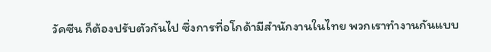วัคซีน ก็ต้องปรับตัวกันไป ซึ่งการที่อโกด้ามีสำนักงานในไทย พวกเราทำงานกันแบบ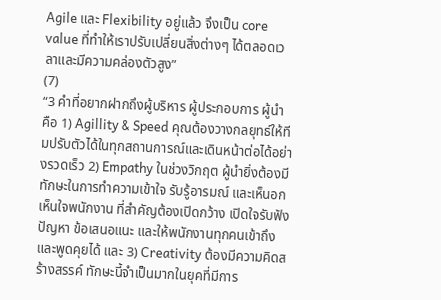Agile และ Flexibility อยู่แล้ว จึงเป็น core value ที่ทำให้เราปรับเปลี่ยนสิ่งต่างๆ ได้ตลอดเวลาและมีความคล่องตัวสูง”
(7)
“3 คำที่อยากฝากถึงผู้บริหาร ผู้ประกอบการ ผู้นำ คือ 1) Agillity & Speed คุณต้องวางกลยุทธ์ให้ทีมปรับตัวได้ในทุกสถานการณ์และเดินหน้าต่อได้อย่างรวดเร็ว 2) Empathy ในช่วงวิกฤต ผู้นำยิ่งต้องมีทักษะในการทำความเข้าใจ รับรู้อารมณ์ และเห็นอกเห็นใจพนักงาน ที่สำคัญต้องเปิดกว้าง เปิดใจรับฟังปัญหา ข้อเสนอแนะ และให้พนักงานทุกคนเข้าถึงและพูดคุยได้ และ 3) Creativity ต้องมีความคิดสร้างสรรค์ ทักษะนี้จำเป็นมากในยุคที่มีการ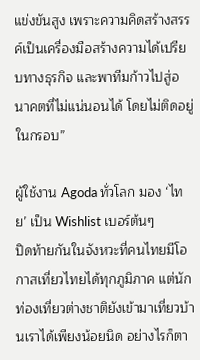แข่งขันสูง เพราะความคิดสร้างสรรค์เป็นเครื่องมือสร้างความได้เปรียบทางธุรกิจ และพาทีมก้าวไปสู่อนาคตที่ไม่แน่นอนได้ โดยไม่ติดอยู่ในกรอบ”

ผู้ใช้งาน Agoda ทั่วโลก มอง ‘ไทย’ เป็น Wishlist เบอร์ต้นๆ
ปิดท้ายกันในจังหวะที่คนไทยมีโอกาสเที่ยวไทยได้ทุกภูมิภาค แต่นักท่องเที่ยวต่างชาติยังเข้ามาเที่ยวบ้านเราได้เพียงน้อยนิด อย่างไรก็ตา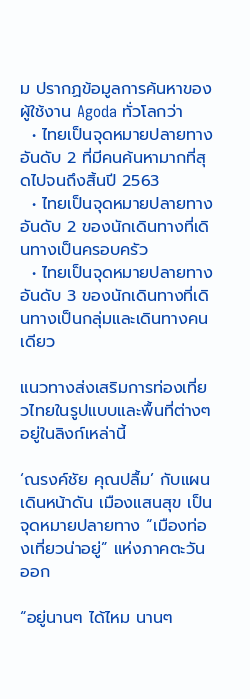ม ปรากฏข้อมูลการค้นหาของผู้ใช้งาน Agoda ทั่วโลกว่า
  • ไทยเป็นจุดหมายปลายทางอันดับ 2 ที่มีคนค้นหามากที่สุดไปจนถึงสิ้นปี 2563
  • ไทยเป็นจุดหมายปลายทางอันดับ 2 ของนักเดินทางที่เดินทางเป็นครอบครัว
  • ไทยเป็นจุดหมายปลายทางอันดับ 3 ของนักเดินทางที่เดินทางเป็นกลุ่มและเดินทางคนเดียว

แนวทางส่งเสริมการท่องเที่ยวไทยในรูปแบบและพื้นที่ต่างๆ อยู่ในลิงก์เหล่านี้

‘ณรงค์ชัย คุณปลื้ม’ กับแผนเดินหน้าดัน เมืองแสนสุข เป็นจุดหมายปลายทาง “เมืองท่องเที่ยวน่าอยู่” แห่งภาคตะวันออก

“อยู่นานๆ ได้ไหม นานๆ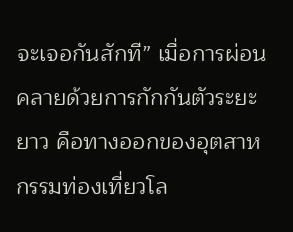จะเจอกันสักที” เมื่อการผ่อนคลายด้วยการกักกันตัวระยะยาว คือทางออกของอุตสาหกรรมท่องเที่ยวโล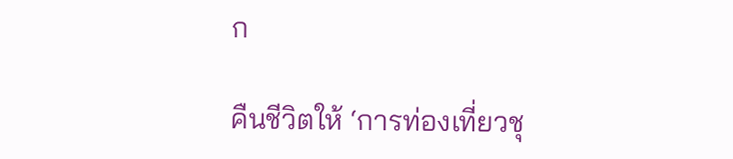ก

คืนชีวิตให้ ‘การท่องเที่ยวชุ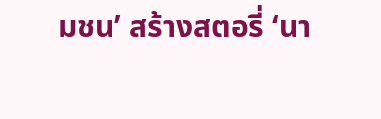มชน’ สร้างสตอรี่ ‘นา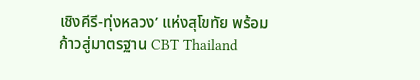เชิงคีรี-ทุ่งหลวง’ แห่งสุโขทัย พร้อมก้าวสู่มาตรฐาน CBT Thailand